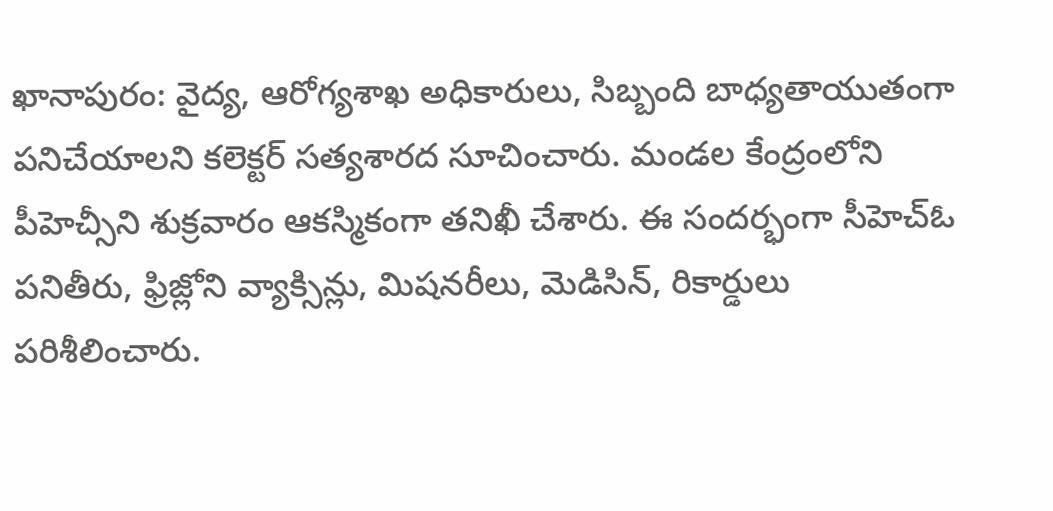ఖానాపురం: వైద్య, ఆరోగ్యశాఖ అధికారులు, సిబ్బంది బాధ్యతాయుతంగా పనిచేయాలని కలెక్టర్ సత్యశారద సూచించారు. మండల కేంద్రంలోని పీహెచ్సీని శుక్రవారం ఆకస్మికంగా తనిఖీ చేశారు. ఈ సందర్భంగా సీహెచ్ఓ పనితీరు, ఫ్రిజ్లోని వ్యాక్సిన్లు, మిషనరీలు, మెడిసిన్, రికార్డులు పరిశీలించారు.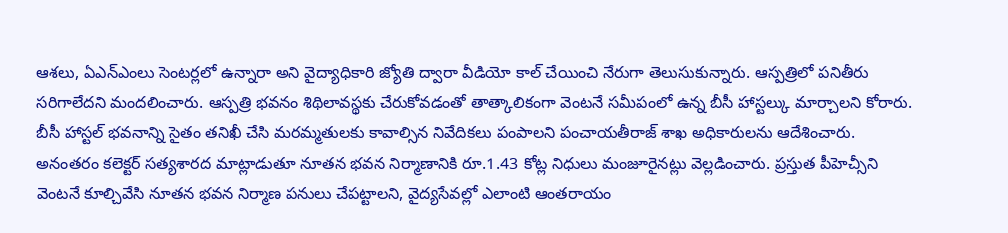ఆశలు, ఏఎన్ఎంలు సెంటర్లలో ఉన్నారా అని వైద్యాధికారి జ్యోతి ద్వారా వీడియో కాల్ చేయించి నేరుగా తెలుసుకున్నారు. ఆస్పత్రిలో పనితీరు సరిగాలేదని మందలించారు. ఆస్పత్రి భవనం శిథిలావస్థకు చేరుకోవడంతో తాత్కాలికంగా వెంటనే సమీపంలో ఉన్న బీసీ హాస్టల్కు మార్చాలని కోరారు. బీసీ హాస్టల్ భవనాన్ని సైతం తనిఖీ చేసి మరమ్మతులకు కావాల్సిన నివేదికలు పంపాలని పంచాయతీరాజ్ శాఖ అధికారులను ఆదేశించారు. అనంతరం కలెక్టర్ సత్యశారద మాట్లాడుతూ నూతన భవన నిర్మాణానికి రూ.1.43 కోట్ల నిధులు మంజూరైనట్లు వెల్లడించారు. ప్రస్తుత పీహెచ్సీని వెంటనే కూల్చివేసి నూతన భవన నిర్మాణ పనులు చేపట్టాలని, వైద్యసేవల్లో ఎలాంటి ఆంతరాయం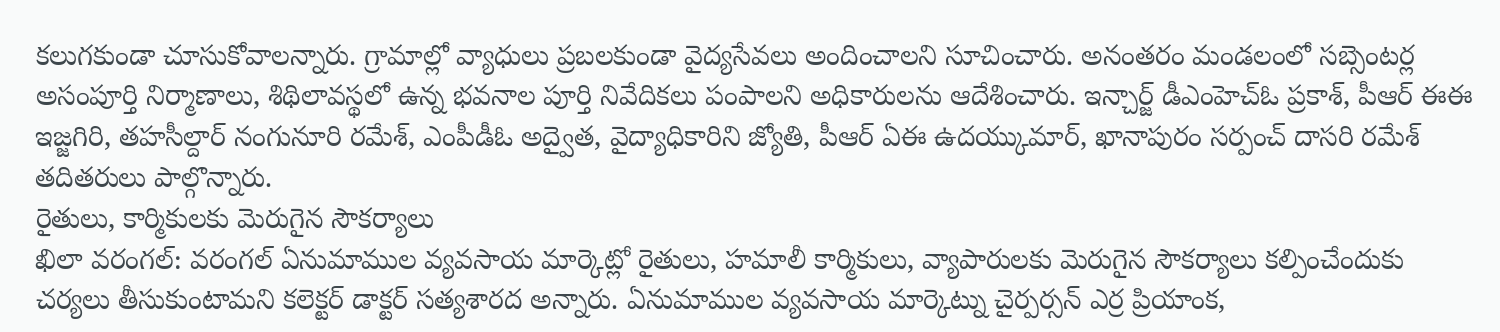కలుగకుండా చూసుకోవాలన్నారు. గ్రామాల్లో వ్యాధులు ప్రబలకుండా వైద్యసేవలు అందించాలని సూచించారు. అనంతరం మండలంలో సబ్సెంటర్ల అసంపూర్తి నిర్మాణాలు, శిథిలావస్థలో ఉన్న భవనాల పూర్తి నివేదికలు పంపాలని అధికారులను ఆదేశించారు. ఇన్చార్జ్ డీఎంహెచ్ఓ ప్రకాశ్, పీఆర్ ఈఈ ఇజ్జగిరి, తహసీల్దార్ నంగునూరి రమేశ్, ఎంపీడీఓ అద్వైత, వైద్యాధికారిని జ్యోతి, పీఆర్ ఏఈ ఉదయ్కుమార్, ఖానాపురం సర్పంచ్ దాసరి రమేశ్ తదితరులు పాల్గొన్నారు.
రైతులు, కార్మికులకు మెరుగైన సౌకర్యాలు
ఖిలా వరంగల్: వరంగల్ ఏనుమాముల వ్యవసాయ మార్కెట్లో రైతులు, హమాలీ కార్మికులు, వ్యాపారులకు మెరుగైన సౌకర్యాలు కల్పించేందుకు చర్యలు తీసుకుంటామని కలెక్టర్ డాక్టర్ సత్యశారద అన్నారు. ఏనుమాముల వ్యవసాయ మార్కెట్ను చైర్పర్సన్ ఎర్ర ప్రియాంక,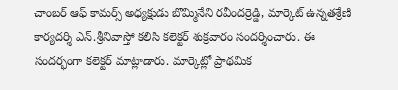చాంబర్ ఆఫ్ కామర్స్ అధ్యక్షుడు బొమ్మినేని రవీందర్రెడ్డి, మార్కెట్ ఉన్నతశ్రేణి కార్యదర్శి ఎన్.శ్రీనివాస్తో కలిసి కలెక్టర్ శుక్రవారం సందర్శించారు. ఈ సందర్భంగా కలెక్టర్ మాట్లాడారు. మార్కెట్లో ప్రాథమిక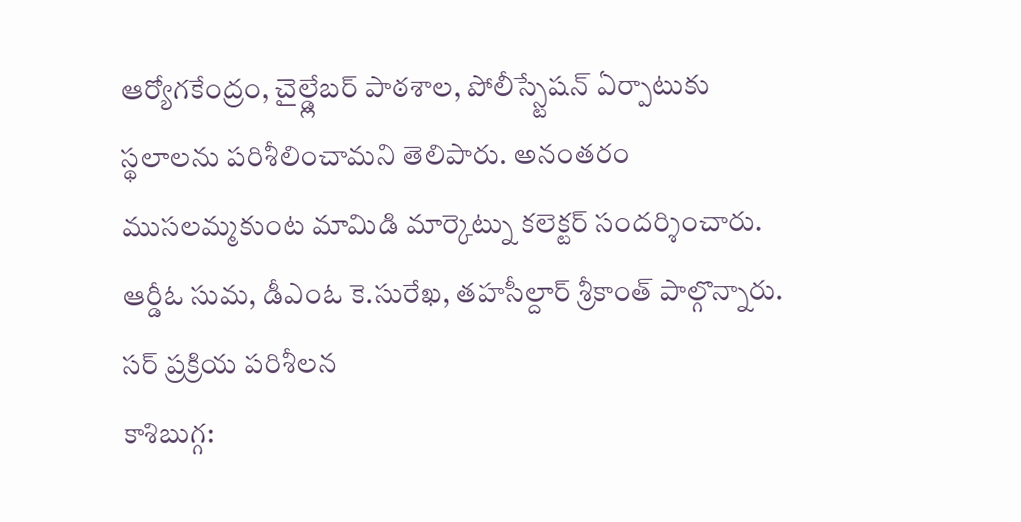ఆర్యోగకేంద్రం, చైల్డ్లేబర్ పాఠశాల, పోలీస్స్టేషన్ ఏర్పాటుకు స్థలాలను పరిశీలించామని తెలిపారు. అనంతరం ముసలమ్మకుంట మామిడి మార్కెట్ను కలెక్టర్ సందర్శించారు. ఆర్డీఓ సుమ, డీఎంఓ కె.సురేఖ, తహసీల్దార్ శ్రీకాంత్ పాల్గొన్నారు.
సర్ ప్రక్రియ పరిశీలన
కాశిబుగ్గ: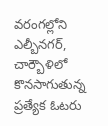వరంగల్లోని ఎల్బీనగర్, చార్బౌళిలో కొనసాగుతున్న ప్రత్యేక ఓటరు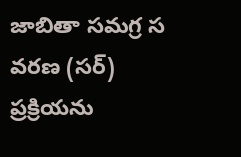జాబితా సమగ్ర స వరణ (సర్) ప్రక్రియను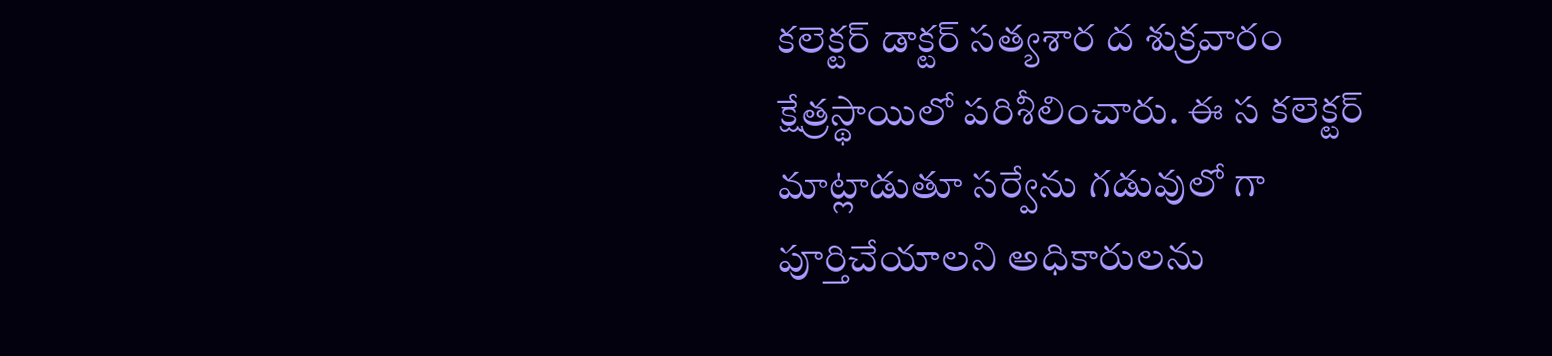కలెక్టర్ డాక్టర్ సత్యశార ద శుక్రవారం క్షేత్రస్థాయిలో పరిశీలించారు. ఈ స కలెక్టర్ మాట్లాడుతూ సర్వేను గడువులో గా పూర్తిచేయాలని అధికారులను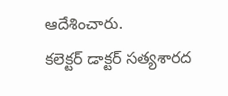ఆదేశించారు.
కలెక్టర్ డాక్టర్ సత్యశారద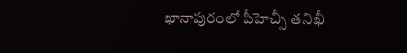ఖానాపురంలో పీహెచ్సీ తనిఖీ